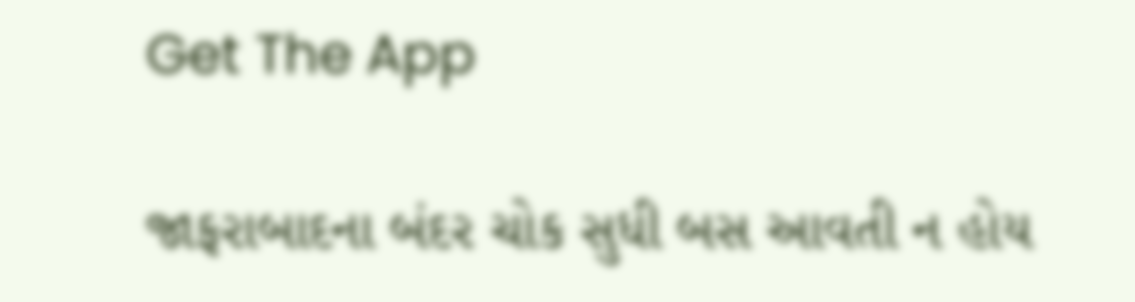Get The App

જાફરાબાદના બંદર ચોક સુધી બસ આવતી ન હોય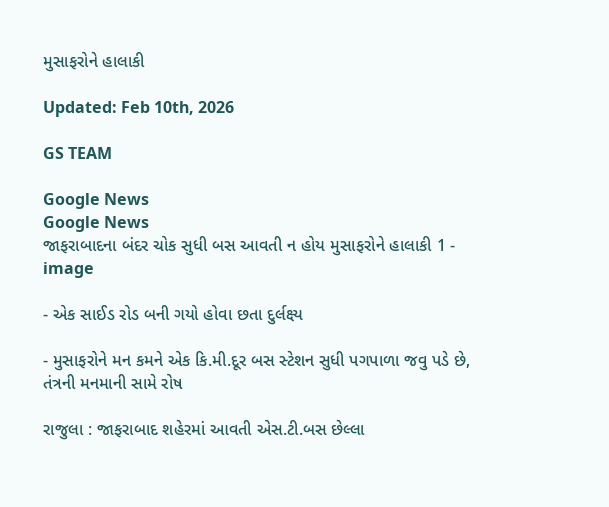મુસાફરોને હાલાકી

Updated: Feb 10th, 2026

GS TEAM

Google News
Google News
જાફરાબાદના બંદર ચોક સુધી બસ આવતી ન હોય મુસાફરોને હાલાકી 1 - image

- એક સાઈડ રોડ બની ગયો હોવા છતા દુર્લક્ષ્ય

- મુસાફરોને મન કમને એક કિ.મી.દૂર બસ સ્ટેશન સુધી પગપાળા જવુ પડે છે, તંત્રની મનમાની સામે રોષ

રાજુલા : જાફરાબાદ શહેરમાં આવતી એસ.ટી.બસ છેલ્લા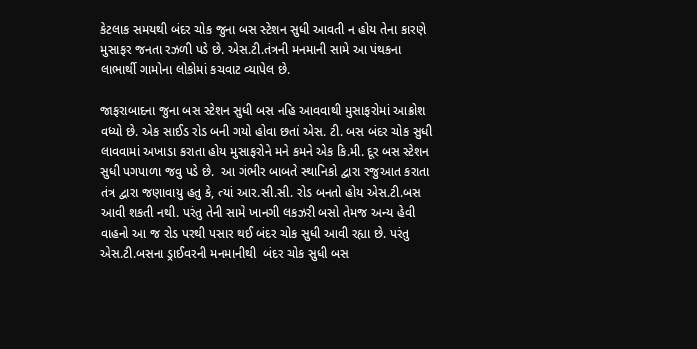કેટલાક સમયથી બંદર ચોક જુના બસ સ્ટેશન સુધી આવતી ન હોય તેના કારણે મુસાફર જનતા રઝળી પડે છે. એસ.ટી.તંત્રની મનમાની સામે આ પંથકના લાભાર્થી ગામોના લોકોમાં કચવાટ વ્યાપેલ છે.

જાફરાબાદના જુના બસ સ્ટેશન સુધી બસ નહિ આવવાથી મુસાફરોમાં આક્રોશ વધ્યો છે. એક સાઈડ રોડ બની ગયો હોવા છતાં એસ. ટી. બસ બંદર ચોક સુધી લાવવામાં અખાડા કરાતા હોય મુસાફરોને મને કમને એક કિ.મી. દૂર બસ સ્ટેશન સુધી પગપાળા જવુ પડે છે.  આ ગંભીર બાબતે સ્થાનિકો દ્વારા રજુઆત કરાતા તંત્ર દ્વારા જણાવાયુ હતુ કે, ત્યાં આર.સી.સી. રોડ બનતો હોય એસ.ટી.બસ આવી શકતી નથી. પરંતુ તેની સામે ખાનગી લકઝરી બસો તેમજ અન્ય હેવી વાહનો આ જ રોડ પરથી પસાર થઈ બંદર ચોક સુધી આવી રહ્યા છે. પરંતુ એસ.ટી.બસના ડ્રાઈવરની મનમાનીથી  બંદર ચોક સુધી બસ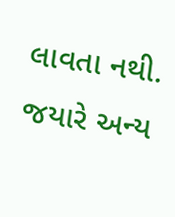લાવતા નથી. જયારે અન્ય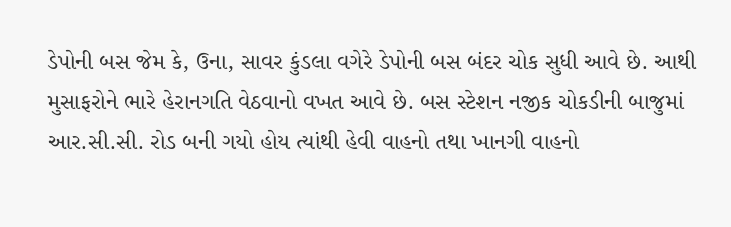ડેપોની બસ જેમ કે, ઉના, સાવર કુંડલા વગેરે ડેપોની બસ બંદર ચોક સુધી આવે છે. આથી મુસાફરોને ભારે હેરાનગતિ વેઠવાનો વખત આવે છે. બસ સ્ટેશન નજીક ચોકડીની બાજુમાં આર.સી.સી. રોડ બની ગયો હોય ત્યાંથી હેવી વાહનો તથા ખાનગી વાહનો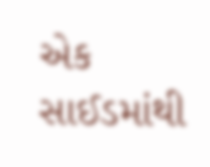એક સાઈડમાંથી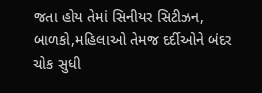જતા હોય તેમાં સિનીયર સિટીઝન, બાળકો,મહિલાઓ તેમજ દર્દીઓને બંદર ચોક સુધી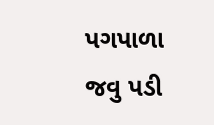પગપાળા જવુ પડી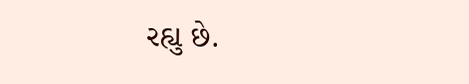રહ્યુ છે.